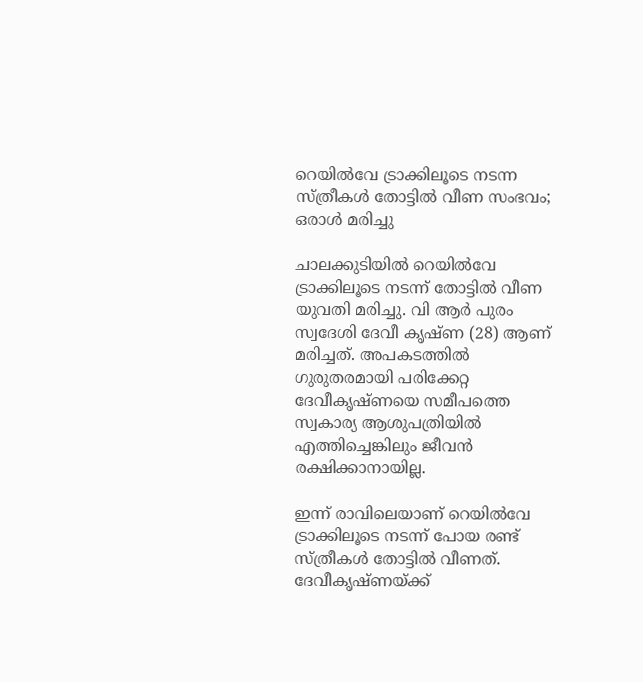റെയില്‍വേ ട്രാക്കിലൂടെ നടന്ന സ്ത്രീകള്‍ തോട്ടില്‍ വീണ സംഭവം; ഒരാള്‍ മരിച്ചു

ചാലക്കുടിയില്‍ റെയില്‍വേ ട്രാക്കിലൂടെ നടന്ന് തോട്ടില്‍ വീണ യുവതി മരിച്ചു. വി ആര്‍ പുരം സ്വദേശി ദേവീ കൃഷ്ണ (28) ആണ് മരിച്ചത്. അപകടത്തില്‍ ഗുരുതരമായി പരിക്കേറ്റ ദേവീകൃഷ്ണയെ സമീപത്തെ സ്വകാര്യ ആശുപത്രിയില്‍ എത്തിച്ചെങ്കിലും ജീവന്‍ രക്ഷിക്കാനായില്ല.

ഇന്ന് രാവിലെയാണ് റെയില്‍വേ ട്രാക്കിലൂടെ നടന്ന് പോയ രണ്ട് സ്ത്രീകള്‍ തോട്ടില്‍ വീണത്. ദേവീകൃഷ്ണയ്ക്ക്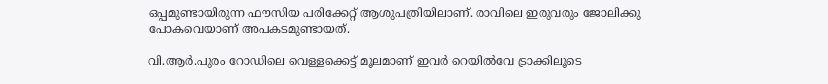ഒപ്പമുണ്ടായിരുന്ന ഫൗസിയ പരിക്കേറ്റ് ആശുപത്രിയിലാണ്. രാവിലെ ഇരുവരും ജോലിക്കു പോകവെയാണ് അപകടമുണ്ടായത്.

വി.ആര്‍.പുരം റോഡിലെ വെള്ളക്കെട്ട് മൂലമാണ് ഇവര്‍ റെയില്‍വേ ട്രാക്കിലൂടെ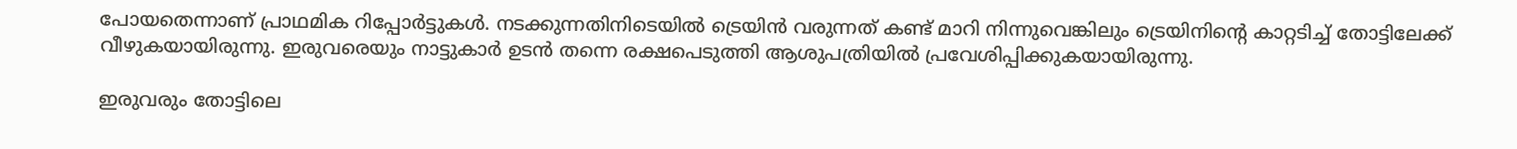പോയതെന്നാണ് പ്രാഥമിക റിപ്പോര്‍ട്ടുകള്‍. നടക്കുന്നതിനിടെയില്‍ ട്രെയിന്‍ വരുന്നത് കണ്ട് മാറി നിന്നുവെങ്കിലും ട്രെയിനിന്റെ കാറ്റടിച്ച് തോട്ടിലേക്ക് വീഴുകയായിരുന്നു. ഇരുവരെയും നാട്ടുകാര്‍ ഉടന്‍ തന്നെ രക്ഷപെടുത്തി ആശുപത്രിയില്‍ പ്രവേശിപ്പിക്കുകയായിരുന്നു.

ഇരുവരും തോട്ടിലെ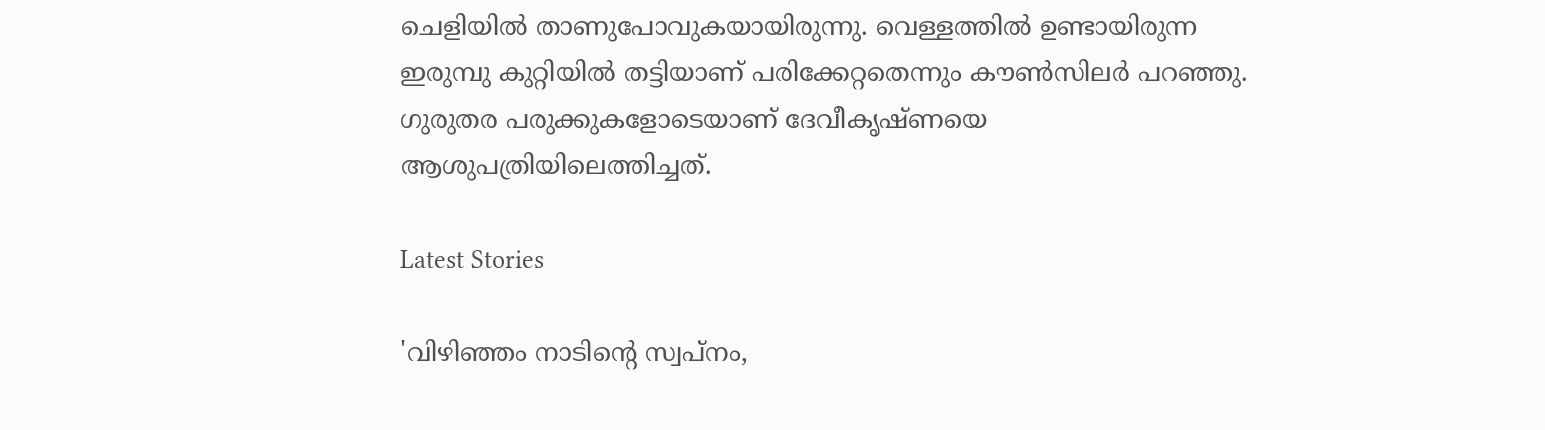ചെളിയില്‍ താണുപോവുകയായിരുന്നു. വെള്ളത്തില്‍ ഉണ്ടായിരുന്ന ഇരുമ്പു കുറ്റിയില്‍ തട്ടിയാണ് പരിക്കേറ്റതെന്നും കൗണ്‍സിലര്‍ പറഞ്ഞു. ഗുരുതര പരുക്കുകളോടെയാണ് ദേവീകൃഷ്ണയെ ആശുപത്രിയിലെത്തിച്ചത്.

Latest Stories

'വിഴിഞ്ഞം നാടിന്റെ സ്വപ്നം,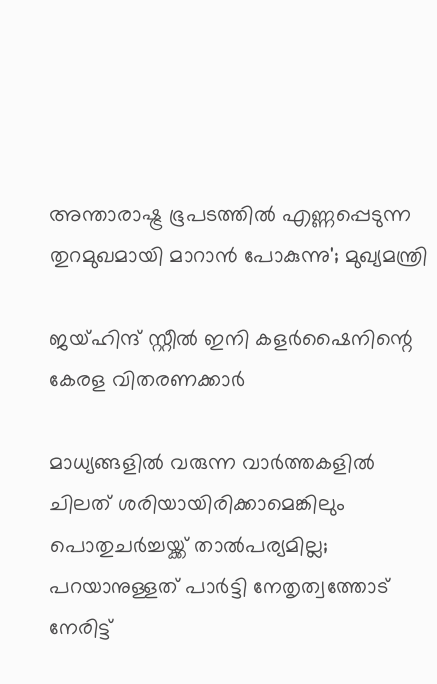അന്താരാഷ്ട്ര ഭൂപടത്തിൽ എണ്ണപ്പെടുന്ന തുറമുഖമായി മാറാൻ പോകുന്നു'; മുഖ്യമന്ത്രി

ജയ്ഹിന്ദ് സ്റ്റീല്‍ ഇനി കളര്‍ഷൈനിന്റെ കേരള വിതരണക്കാര്‍

മാധ്യങ്ങളില്‍ വരുന്ന വാര്‍ത്തകളില്‍ ചിലത് ശരിയായിരിക്കാമെങ്കിലും പൊതുചര്‍ച്ചയ്ക്ക് താല്‍പര്യമില്ല; പറയാനുള്ളത് പാര്‍ട്ടി നേതൃത്വത്തോട് നേരിട്ട്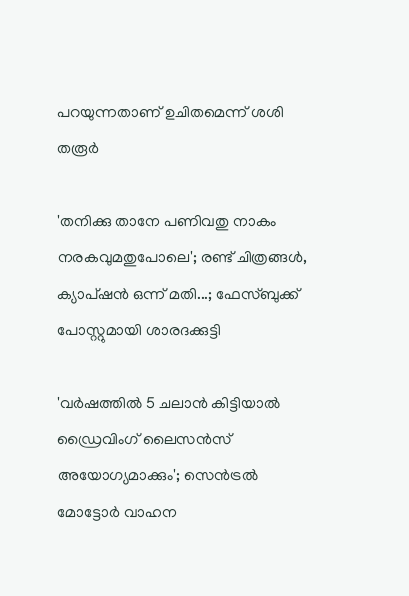പറയുന്നതാണ് ഉചിതമെന്ന് ശശി തരൂര്‍

'തനിക്കു താനേ പണിവതു നാകം നരകവുമതുപോലെ'; രണ്ട് ചിത്രങ്ങൾ, ക്യാപ്‌ഷൻ ഒന്ന് മതി...; ഫേസ്ബുക്ക് പോസ്റ്റുമായി ശാരദക്കുട്ടി

'വര്‍ഷത്തില്‍ 5 ചലാന്‍ കിട്ടിയാല്‍ ഡ്രൈവിംഗ് ലൈസന്‍സ് അയോഗ്യമാക്കും'; സെൻട്രൽ മോട്ടോർ വാഹന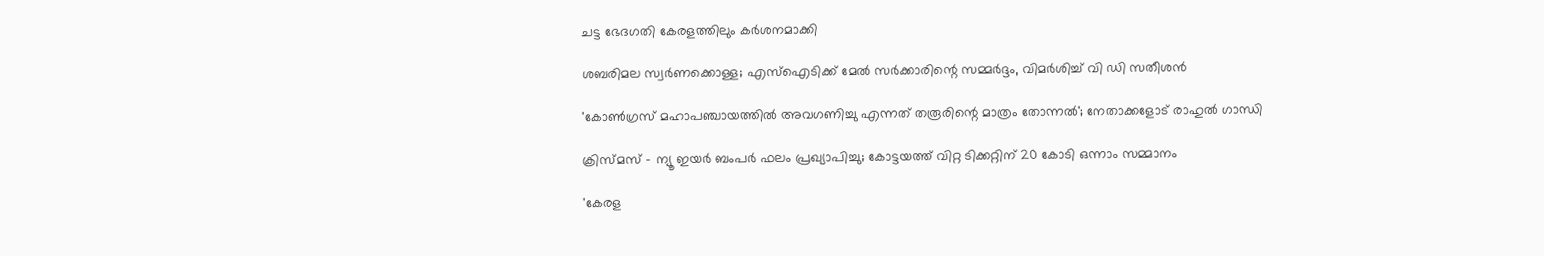ചട്ട ഭേദഗതി കേരളത്തിലും കർശനമാക്കി

ശബരിമല സ്വര്‍ണക്കൊള്ള; എസ്‌ഐടിക്ക് മേല്‍ സര്‍ക്കാരിന്റെ സമ്മർദ്ദം, വിമർശിച്ച് വി ഡി സതീശന്‍

'കോണ്‍ഗ്രസ് മഹാപഞ്ചായത്തില്‍ അവഗണിച്ചു എന്നത് തരൂരിന്റെ മാത്രം തോന്നല്‍'; നേതാക്കളോട് രാഹുല്‍ ഗാന്ധി

ക്രിസ്മസ് - ന്യൂ ഇയര്‍ ബംപര്‍ ഫലം പ്രഖ്യാപിച്ചു; കോട്ടയത്ത് വിറ്റ ടിക്കറ്റിന് 20 കോടി ഒന്നാം സമ്മാനം

'കേരള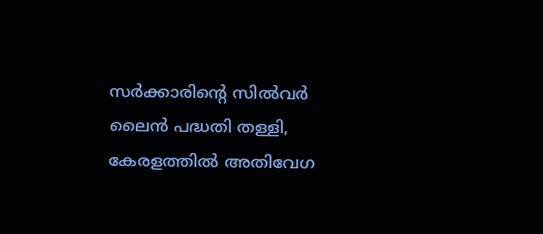സർക്കാരിന്റെ സിൽവർ ലൈൻ പദ്ധതി തള്ളി, കേരളത്തിൽ അതിവേഗ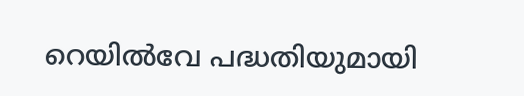റെയിൽവേ പദ്ധതിയുമായി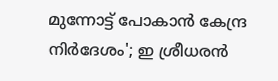മുന്നോട്ട് പോകാൻ കേന്ദ്ര നിർദേശം'; ഇ ശ്രീധരൻ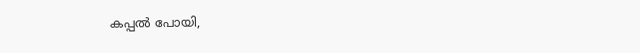കപ്പൽ പോയി,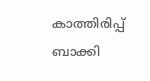കാത്തിരിപ്പ് ബാക്കി